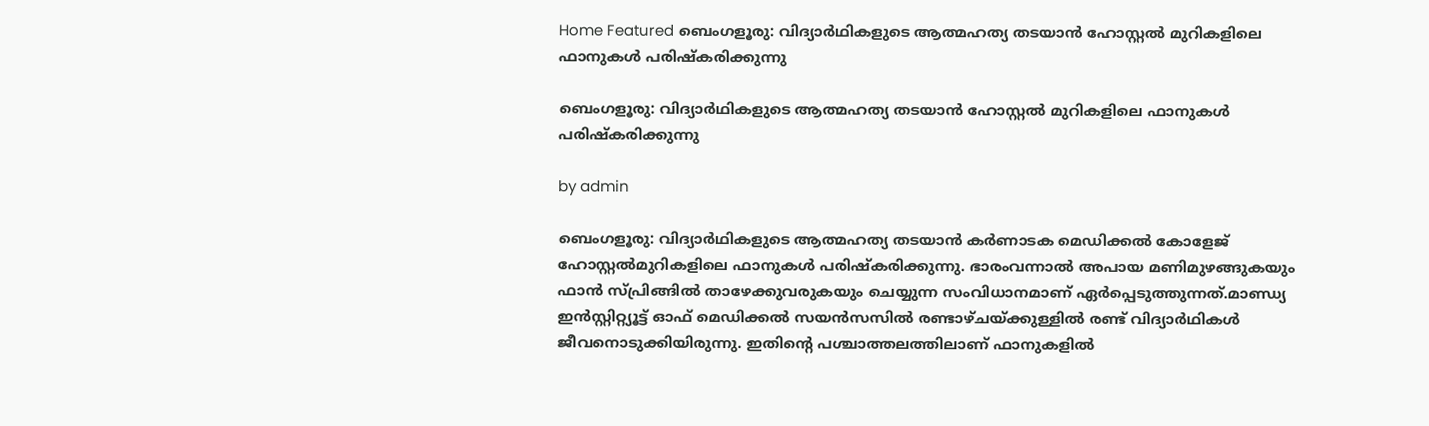Home Featured ബെംഗളൂരു: വിദ്യാർഥികളുടെ ആത്മഹത്യ തടയാൻ ഹോസ്റ്റൽ മുറികളിലെ ഫാനുകൾ പരിഷ്കരിക്കുന്നു

ബെംഗളൂരു: വിദ്യാർഥികളുടെ ആത്മഹത്യ തടയാൻ ഹോസ്റ്റൽ മുറികളിലെ ഫാനുകൾ പരിഷ്കരിക്കുന്നു

by admin

ബെംഗളൂരു: വിദ്യാർഥികളുടെ ആത്മഹത്യ തടയാൻ കർണാടക മെഡിക്കൽ കോളേജ് ഹോസ്റ്റൽമുറികളിലെ ഫാനുകൾ പരിഷ്കരിക്കുന്നു. ഭാരംവന്നാൽ അപായ മണിമുഴങ്ങുകയും ഫാൻ സ്പ്രിങ്ങിൽ താഴേക്കുവരുകയും ചെയ്യുന്ന സംവിധാനമാണ് ഏർപ്പെടുത്തുന്നത്.മാണ്ഡ്യ ഇൻസ്റ്റിറ്റ്യൂട്ട് ഓഫ് മെഡിക്കൽ സയൻസസിൽ രണ്ടാഴ്‌ചയ്ക്കുള്ളിൽ രണ്ട് വിദ്യാർഥികൾ ജീവനൊടുക്കിയിരുന്നു. ഇതിന്റെ പശ്ചാത്തലത്തിലാണ് ഫാനുകളിൽ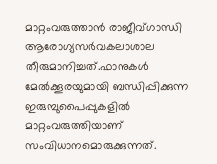മാറ്റംവരുത്താൻ രാജീവ്ഗാന്ധി ആരോഗ്യസർവകലാശാല തീരുമാനിച്ചത്.ഫാനുകൾ മേൽക്കൂരയുമായി ബന്ധിപ്പിക്കുന്ന ഇരുമ്പുപൈപ്പുകളിൽ മാറ്റംവരുത്തിയാണ് സംവിധാനമൊരുക്കുന്നത്.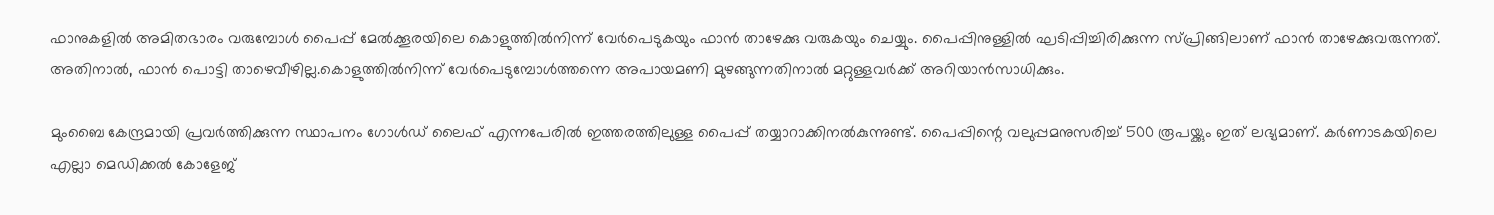ഫാനുകളിൽ അമിതഭാരം വരുമ്പോൾ പൈപ്പ് മേൽക്കൂരയിലെ കൊളുത്തിൽനിന്ന് വേർപെടുകയും ഫാൻ താഴേക്കു വരുകയും ചെയ്യും. പൈപ്പിനുള്ളിൽ ഘടിപ്പിച്ചിരിക്കുന്ന സ്പ്രിങ്ങിലാണ് ഫാൻ താഴേക്കുവരുന്നത്. അതിനാൽ, ഫാൻ പൊട്ടി താഴെവീഴില്ല.കൊളുത്തിൽനിന്ന് വേർപെടുമ്പോൾത്തന്നെ അപായമണി മുഴങ്ങുന്നതിനാൽ മറ്റുള്ളവർക്ക് അറിയാൻസാധിക്കും.

മുംബൈ കേന്ദ്രമായി പ്രവർത്തിക്കുന്ന സ്ഥാപനം ഗോൾഡ് ലൈഫ് എന്നപേരിൽ ഇത്തരത്തിലുള്ള പൈപ്പ് തയ്യാറാക്കിനൽകുന്നുണ്ട്. പൈപ്പിന്റെ വലുപ്പമനുസരിച്ച് 500 രൂപയ്ക്കും ഇത് ലഭ്യമാണ്. കർണാടകയിലെ എല്ലാ മെഡിക്കൽ കോളേജ്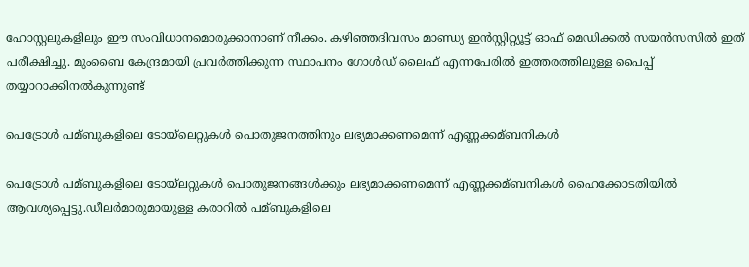ഹോസ്റ്റലുകളിലും ഈ സംവിധാനമൊരുക്കാനാണ് നീക്കം. കഴിഞ്ഞദിവസം മാണ്ഡ്യ ഇൻസ്റ്റിറ്റ്യൂട്ട് ഓഫ് മെഡിക്കൽ സയൻസസിൽ ഇത് പരീക്ഷിച്ചു. മുംബൈ കേന്ദ്രമായി പ്രവർത്തിക്കുന്ന സ്ഥാപനം ഗോൾഡ് ലൈഫ് എന്നപേരിൽ ഇത്തരത്തിലുള്ള പൈപ്പ് തയ്യാറാക്കിനൽകുന്നുണ്ട്

പെട്രോള്‍ പമ്ബുകളിലെ ടോയ്‌ലെറ്റുകള്‍ പൊതുജനത്തിനും ലഭ്യമാക്കണമെന്ന് എണ്ണക്കമ്ബനികള്‍

പെട്രോള്‍ പമ്ബുകളിലെ ടോയ്‌ലറ്റുകള്‍ പൊതുജനങ്ങള്‍ക്കും ലഭ്യമാക്കണമെന്ന് എണ്ണക്കമ്ബനികള്‍ ഹൈക്കോടതിയില്‍ ആവശ്യപ്പെട്ടു.ഡീലര്‍മാരുമായുള്ള കരാറില്‍ പമ്ബുകളിലെ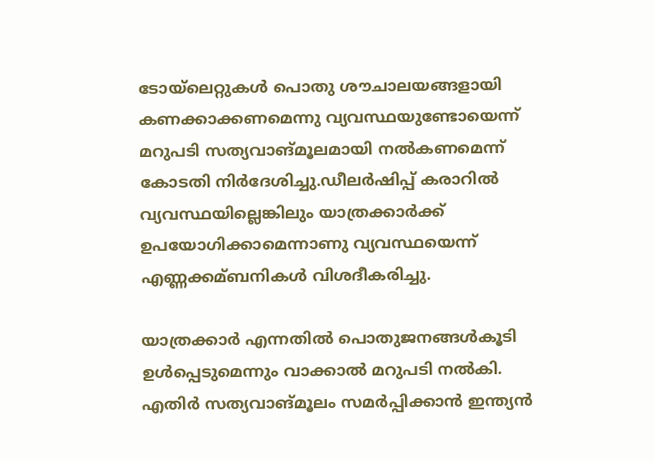ടോയ്‌ലെറ്റുകള്‍ പൊതു ശൗചാലയങ്ങളായി കണക്കാക്കണമെന്നു വ്യവസ്ഥയുണ്ടോയെന്ന് മറുപടി സത്യവാങ്മൂലമായി നല്‍കണമെന്ന് കോടതി നിർദേശിച്ചു.ഡീലര്‍ഷിപ്പ് കരാറില്‍ വ്യവസ്ഥയില്ലെങ്കിലും യാത്രക്കാര്‍ക്ക് ഉപയോഗിക്കാമെന്നാണു വ്യവസ്ഥയെന്ന് എണ്ണക്കമ്ബനികള്‍ വിശദീകരിച്ചു.

യാത്രക്കാര്‍ എന്നതില്‍ പൊതുജനങ്ങള്‍കൂടി ഉള്‍പ്പെടുമെന്നും വാക്കാല്‍ മറുപടി നല്‍കി. എതിര്‍ സത്യവാങ്മൂലം സമര്‍പ്പിക്കാന്‍ ഇന്ത്യന്‍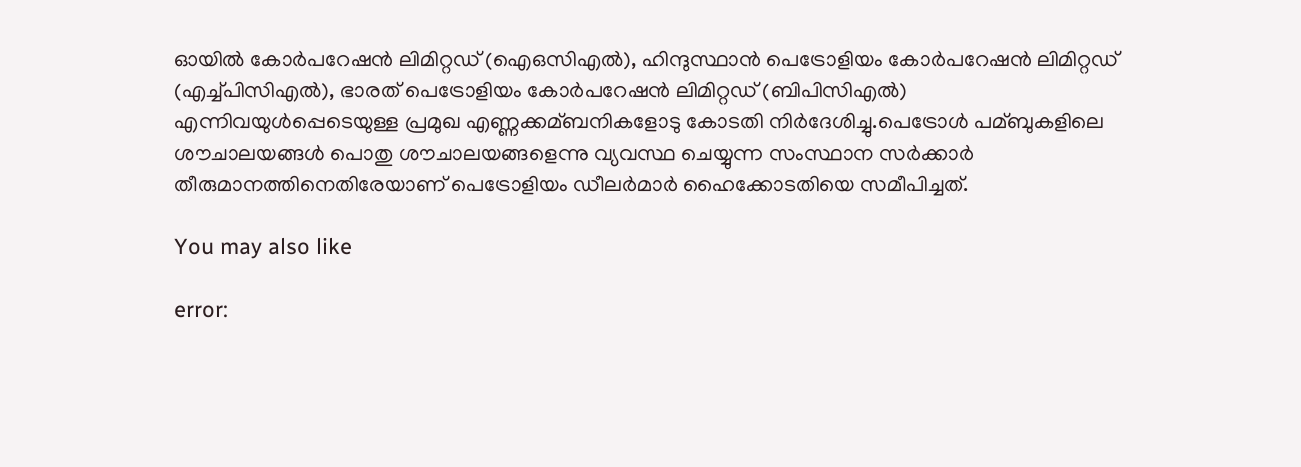ഓയില്‍ കോര്‍പറേഷന്‍ ലിമിറ്റഡ് (ഐഒസിഎല്‍), ഹിന്ദുസ്ഥാന്‍ പെട്രോളിയം കോര്‍പറേഷന്‍ ലിമിറ്റഡ് (എച്ച്‌പിസിഎല്‍), ഭാരത് പെട്രോളിയം കോര്‍പറേഷന്‍ ലിമിറ്റഡ് (ബിപിസിഎല്‍) എന്നിവയുള്‍പ്പെടെയുള്ള പ്രമുഖ എണ്ണക്കമ്ബനികളോടു കോടതി നിര്‍ദേശിച്ചു.പെട്രോള്‍ പമ്ബുകളിലെ ശൗചാലയങ്ങള്‍ പൊതു ശൗചാലയങ്ങളെന്നു വ്യവസ്ഥ ചെയ്യുന്ന സംസ്ഥാന സര്‍ക്കാര്‍ തീരുമാനത്തിനെതിരേയാണ് പെട്രോളിയം ഡീലര്‍മാര്‍ ഹൈക്കോടതിയെ സമീപിച്ചത്.

You may also like

error: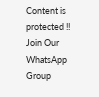Content is protected !!
Join Our WhatsApp Group